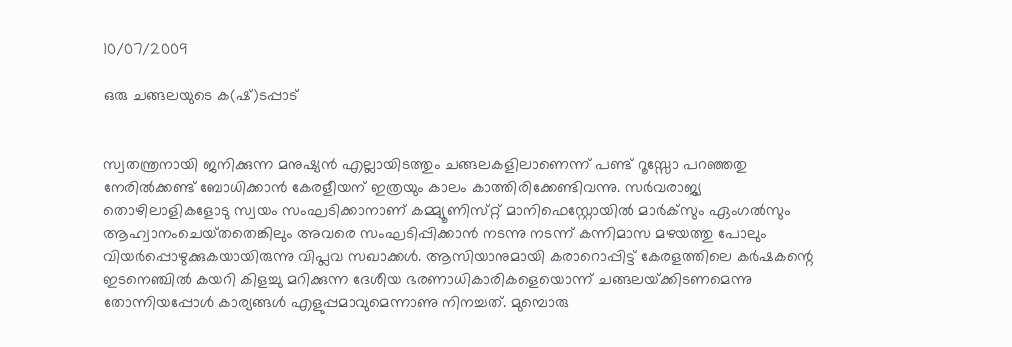10/07/2009

ഒരു ചങ്ങലയുടെ ക(ഷ്‌)ടപ്പാട്‌


സ്വതന്ത്രനായി ജനിക്കുന്ന മനുഷ്യന്‍ എല്ലായിടത്തും ചങ്ങലകളിലാണെന്ന്‌ പണ്ട്‌ റൂസ്സോ പറഞ്ഞതു നേരില്‍ക്കണ്ട്‌ ബോധിക്കാന്‍ കേരളീയന്‌ ഇത്രയും കാലം കാത്തിരിക്കേണ്ടിവന്നു. സര്‍വരാജ്യ തൊഴിലാളികളോടു സ്വയം സംഘടിക്കാനാണ്‌ കമ്മ്യൂണിസ്‌റ്റ്‌ മാനിഫെസ്റ്റോയില്‍ മാര്‍ക്‌സും ഏംഗല്‍സും ആഹ്വാനംചെയ്‌തതെങ്കിലും അവരെ സംഘടിപ്പിക്കാന്‍ നടന്നു നടന്ന്‌ കന്നിമാസ മഴയത്തു പോലും വിയര്‍പ്പൊഴുക്കുകയായിരുന്നു വിപ്ലവ സഖാക്കള്‍. ആസിയാനുമായി കരാറൊപ്പിട്ട്‌ കേരളത്തിലെ കര്‍ഷകന്റെ ഇടനെഞ്ചില്‍ കയറി കിളച്ചു മറിക്കുന്ന ദേശീയ ഭരണാധികാരികളെയൊന്ന്‌ ചങ്ങലയ്‌ക്കിടണമെന്നു തോന്നിയപ്പോള്‍ കാര്യങ്ങള്‍ എളുപ്പമാവുമെന്നാണു നിനച്ചത്‌. മുമ്പൊരു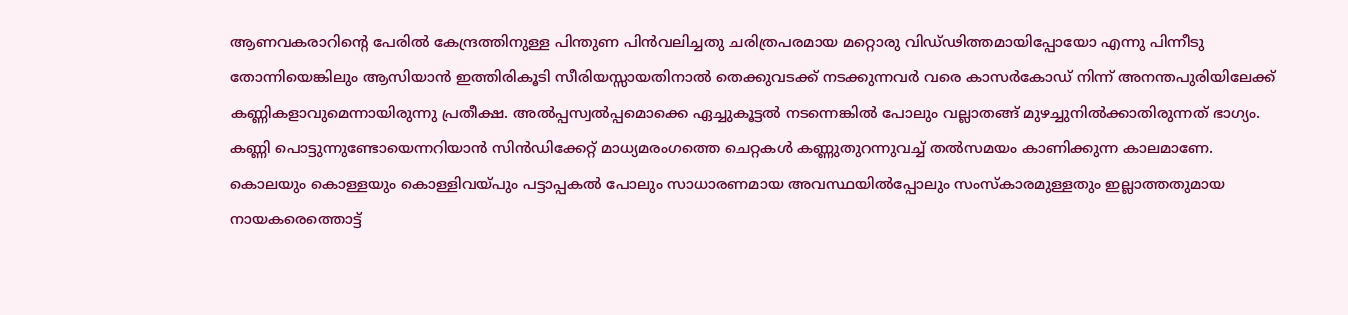ആണവകരാറിന്റെ പേരില്‍ കേന്ദ്രത്തിനുള്ള പിന്തുണ പിന്‍വലിച്ചതു ചരിത്രപരമായ മറ്റൊരു വിഡ്‌ഢിത്തമായിപ്പോയോ എന്നു പിന്നീടു തോന്നിയെങ്കിലും ആസിയാന്‍ ഇത്തിരികൂടി സീരിയസ്സായതിനാല്‍ തെക്കുവടക്ക്‌ നടക്കുന്നവര്‍ വരെ കാസര്‍കോഡ്‌ നിന്ന്‌ അനന്തപുരിയിലേക്ക്‌ കണ്ണികളാവുമെന്നായിരുന്നു പ്രതീക്ഷ. അല്‍പ്പസ്വല്‍പ്പമൊക്കെ ഏച്ചുകൂട്ടല്‍ നടന്നെങ്കില്‍ പോലും വല്ലാതങ്ങ്‌ മുഴച്ചുനില്‍ക്കാതിരുന്നത്‌ ഭാഗ്യം. കണ്ണി പൊട്ടുന്നുണ്ടോയെന്നറിയാന്‍ സിന്‍ഡിക്കേറ്റ്‌ മാധ്യമരംഗത്തെ ചെറ്റകള്‍ കണ്ണുതുറന്നുവച്ച്‌ തല്‍സമയം കാണിക്കുന്ന കാലമാണേ. കൊലയും കൊള്ളയും കൊള്ളിവയ്‌പും പട്ടാപ്പകല്‍ പോലും സാധാരണമായ അവസ്ഥയില്‍പ്പോലും സംസ്‌കാരമുള്ളതും ഇല്ലാത്തതുമായ നായകരെത്തൊട്ട്‌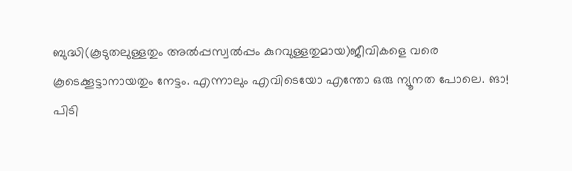ബുദ്ധി(കൂടുതലുള്ളതും അല്‍പ്പസ്വല്‍പ്പം കുറവുള്ളതുമായ)ജീവികളെ വരെ കൂടെക്കൂട്ടാനായതും നേട്ടം. എന്നാലും എവിടെയോ എന്തോ ഒരു ന്യൂനത പോലെ. ങാ! പിടി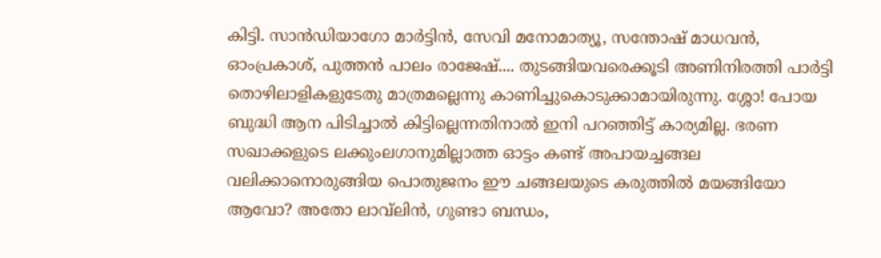കിട്ടി. സാന്‍ഡിയാഗോ മാര്‍ട്ടിന്‍, സേവി മനോമാത്യൂ, സന്തോഷ്‌ മാധവന്‍, ഓംപ്രകാശ്‌, പുത്തന്‍ പാലം രാജേഷ്‌.... തുടങ്ങിയവരെക്കൂടി അണിനിരത്തി പാര്‍ട്ടി തൊഴിലാളികളുടേതു മാത്രമല്ലെന്നു കാണിച്ചുകൊടുക്കാമായിരുന്നു. ശ്ശോ! പോയ ബുദ്ധി ആന പിടിച്ചാല്‍ കിട്ടില്ലെന്നതിനാല്‍ ഇനി പറഞ്ഞിട്ട്‌ കാര്യമില്ല. ഭരണ സഖാക്കളുടെ ലക്കുംലഗാനുമില്ലാത്ത ഓട്ടം കണ്ട്‌ അപായച്ചങ്ങല വലിക്കാനൊരുങ്ങിയ പൊതുജനം ഈ ചങ്ങലയുടെ കരുത്തില്‍ മയങ്ങിയോ ആവോ? അതോ ലാവ്‌ലിന്‍, ഗുണ്ടാ ബന്ധം,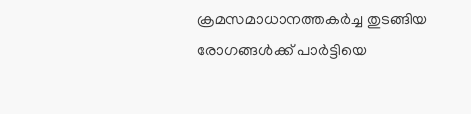ക്രമസമാധാനത്തകര്‍ച്ച തുടങ്ങിയ രോഗങ്ങള്‍ക്ക്‌ പാര്‍ട്ടിയെ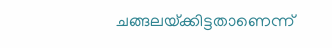ചങ്ങലയ്‌ക്കിട്ടതാണെന്ന്‌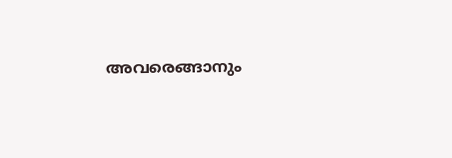അവരെങ്ങാനും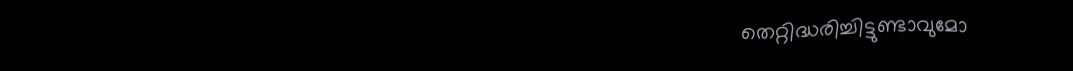തെറ്റിദ്ധരിച്ചിട്ടുണ്ടാവുമോ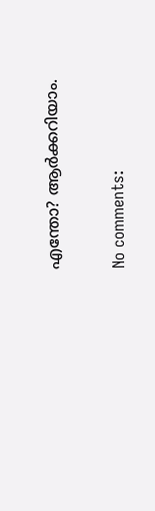എന്തോ? ആര്‍ക്കറിയാം.

No comments: